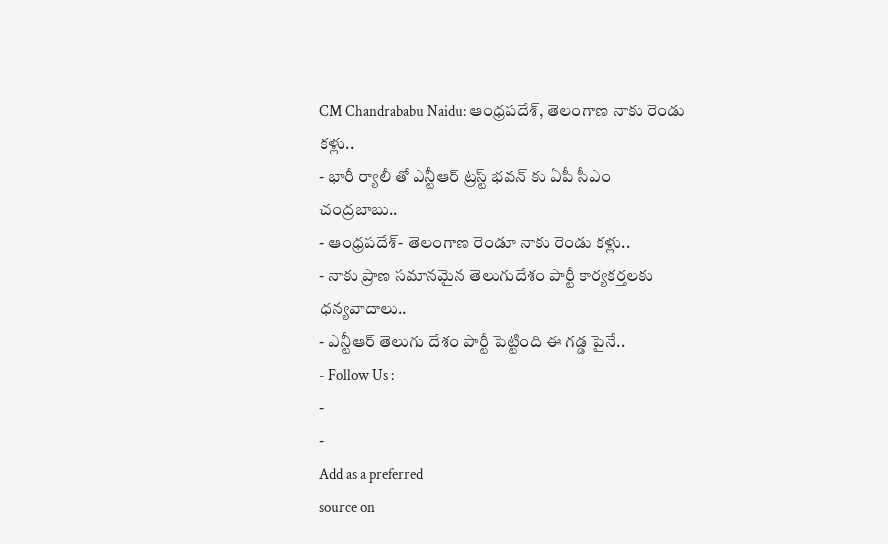CM Chandrababu Naidu: ఆంధ్రపదేశ్, తెలంగాణ నాకు రెండు కళ్లు..
- భారీ ర్యాలీ తో ఎన్టీఆర్ ట్రస్ట్ భవన్ కు ఏపీ సీఎం చంద్రబాబు..
- ఆంధ్రపదేశ్- తెలంగాణ రెండూ నాకు రెండు కళ్లు..
- నాకు ప్రాణ సమానమైన తెలుగుదేశం పార్టీ కార్యకర్తలకు ధన్యవాదాలు..
- ఎన్టీఆర్ తెలుగు దేశం పార్టీ పెట్టింది ఈ గడ్డ పైనే..
- Follow Us :
-
-
Add as a preferred
source on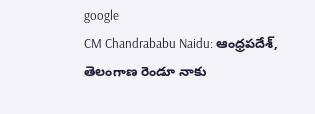google
CM Chandrababu Naidu: ఆంధ్రపదేశ్, తెలంగాణ రెండూ నాకు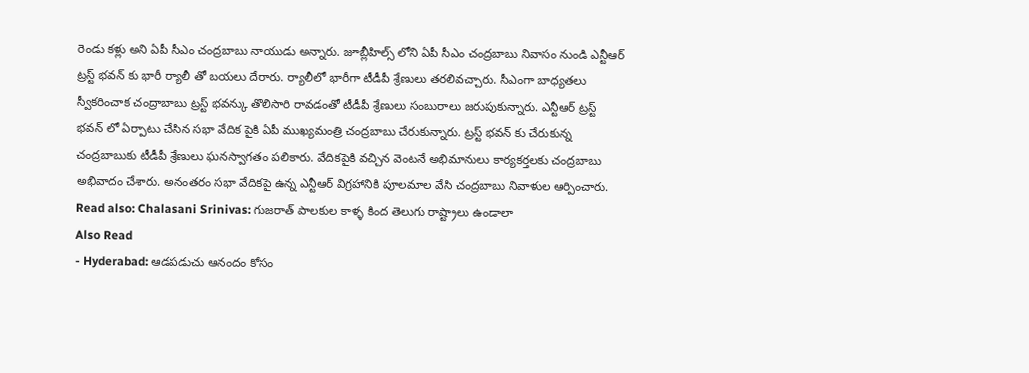రెండు కళ్లు అని ఏపీ సీఎం చంద్రబాబు నాయుడు అన్నారు. జూబ్లీహిల్స్ లోని ఏపీ సీఎం చంద్రబాబు నివాసం నుండి ఎన్టీఆర్ ట్రస్ట్ భవన్ కు భారీ ర్యాలీ తో బయలు దేరారు. ర్యాలీలో భారీగా టీడీపీ శ్రేణులు తరలివచ్చారు. సీఎంగా బాధ్యతలు స్వీకరించాక చంద్రాబాబు ట్రస్ట్ భవన్కు తొలిసారి రావడంతో టీడీపీ శ్రేణులు సంబురాలు జరుపుకున్నారు. ఎన్టీఆర్ ట్రస్ట్ భవన్ లో ఏర్పాటు చేసిన సభా వేదిక పైకి ఏపీ ముఖ్యమంత్రి చంద్రబాబు చేరుకున్నారు. ట్రస్ట్ భవన్ కు చేరుకున్న చంద్రబాబుకు టీడీపీ శ్రేణులు ఘనస్వాగతం పలికారు. వేదికపైకి వచ్చిన వెంటనే అభిమానులు కార్యకర్తలకు చంద్రబాబు అభివాదం చేశారు. అనంతరం సభా వేదికపై ఉన్న ఎన్టీఆర్ విగ్రహానికి పూలమాల వేసి చంద్రబాబు నివాళుల ఆర్పించారు.
Read also: Chalasani Srinivas: గుజరాత్ పాలకుల కాళ్ళ కింద తెలుగు రాష్ట్రాలు ఉండాలా
Also Read
- Hyderabad: ఆడపడుచు ఆనందం కోసం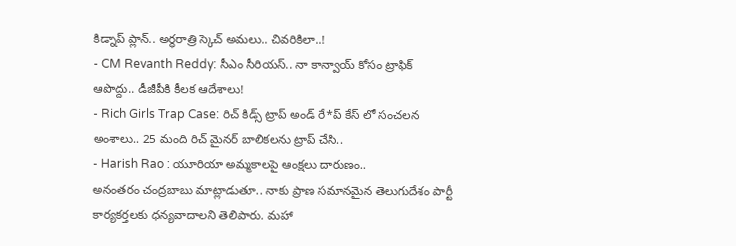కిడ్నాప్ ప్లాన్.. అర్ధరాత్రి స్కెచ్ అమలు.. చివరికిలా..!
- CM Revanth Reddy: సీఎం సీరియస్.. నా కాన్వాయ్ కోసం ట్రాఫిక్ ఆపొద్దు.. డీజీపీకి కీలక ఆదేశాలు!
- Rich Girls Trap Case: రిచ్ కిడ్స్ ట్రాప్ అండ్ రే*ప్ కేస్ లో సంచలన అంశాలు.. 25 మంది రిచ్ మైనర్ బాలికలను ట్రాప్ చేసి..
- Harish Rao : యూరియా అమ్మకాలపై ఆంక్షలు దారుణం..
అనంతరం చంద్రబాబు మాట్లాడుతూ.. నాకు ప్రాణ సమానమైన తెలుగుదేశం పార్టీ కార్యకర్తలకు ధన్యవాదాలని తెలిపారు. మహా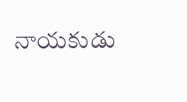నాయకుడు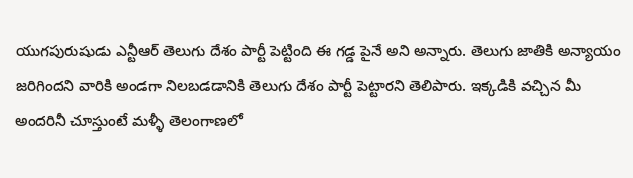యుగపురుషుడు ఎన్టీఆర్ తెలుగు దేశం పార్టీ పెట్టింది ఈ గడ్డ పైనే అని అన్నారు. తెలుగు జాతికి అన్యాయం జరిగిందని వారికి అండగా నిలబడడానికి తెలుగు దేశం పార్టీ పెట్టారని తెలిపారు. ఇక్కడికి వచ్చిన మీ అందరినీ చూస్తుంటే మళ్ళీ తెలంగాణలో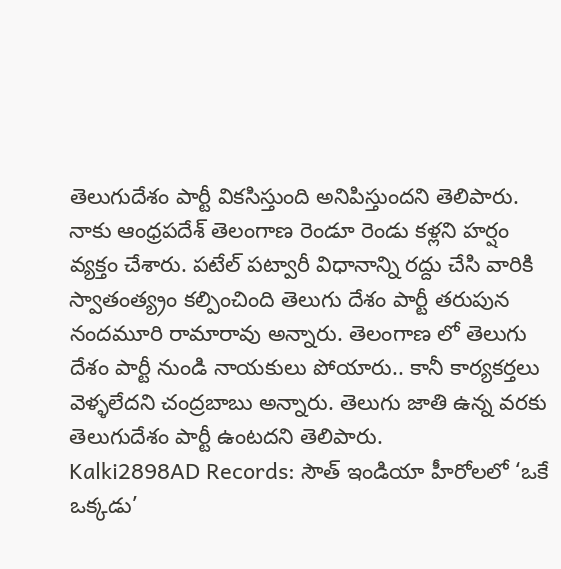తెలుగుదేశం పార్టీ వికసిస్తుంది అనిపిస్తుందని తెలిపారు. నాకు ఆంధ్రపదేశ్ తెలంగాణ రెండూ రెండు కళ్లని హర్షం వ్యక్తం చేశారు. పటేల్ పట్వారీ విధానాన్ని రద్దు చేసి వారికి స్వాతంత్య్రం కల్పించింది తెలుగు దేశం పార్టీ తరుపున నందమూరి రామారావు అన్నారు. తెలంగాణ లో తెలుగు దేశం పార్టీ నుండి నాయకులు పోయారు.. కానీ కార్యకర్తలు వెళ్ళలేదని చంద్రబాబు అన్నారు. తెలుగు జాతి ఉన్న వరకు తెలుగుదేశం పార్టీ ఉంటదని తెలిపారు.
Kalki2898AD Records: సౌత్ ఇండియా హీరోలలో ‘ఒకే ఒక్కడు’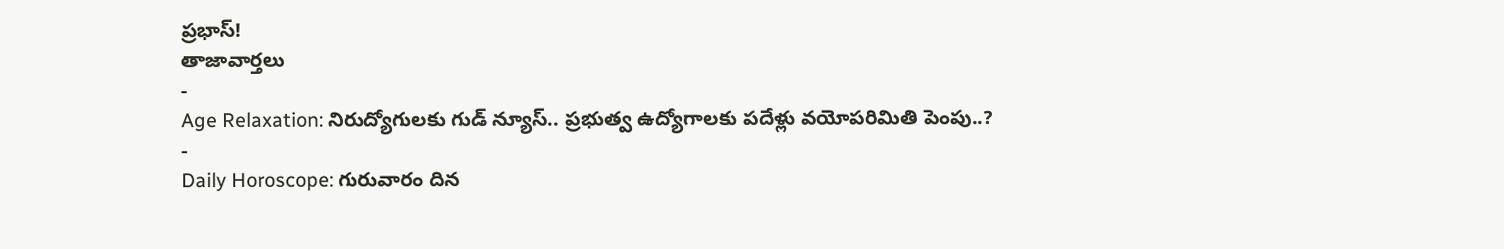ప్రభాస్!
తాజావార్తలు
-
Age Relaxation: నిరుద్యోగులకు గుడ్ న్యూస్.. ప్రభుత్వ ఉద్యోగాలకు పదేళ్లు వయోపరిమితి పెంపు..?
-
Daily Horoscope: గురువారం దిన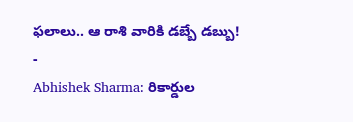ఫలాలు.. ఆ రాశి వారికి డబ్బే డబ్బు!
-
Abhishek Sharma: రికార్డుల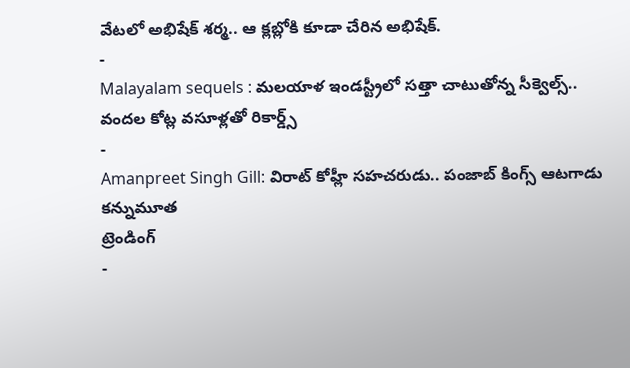వేటలో అభిషేక్ శర్మ.. ఆ క్లబ్లోకి కూడా చేరిన అభిషేక్.
-
Malayalam sequels : మలయాళ ఇండస్ట్రీలో సత్తా చాటుతోన్న సీక్వెల్స్.. వందల కోట్ల వసూళ్లతో రికార్డ్స్
-
Amanpreet Singh Gill: విరాట్ కోహ్లీ సహచరుడు.. పంజాబ్ కింగ్స్ ఆటగాడు కన్నుమూత
ట్రెండింగ్
-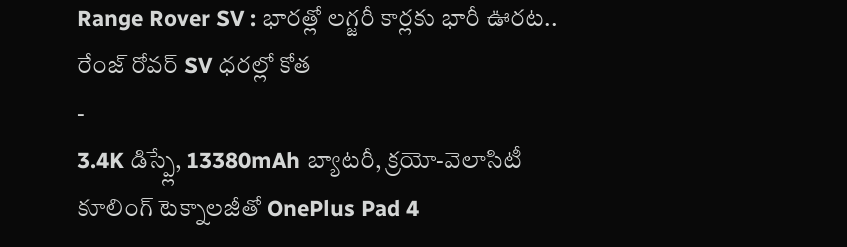Range Rover SV : భారత్లో లగ్జరీ కార్లకు భారీ ఊరట.. రేంజ్ రోవర్ SV ధరల్లో కోత
-
3.4K డిస్ప్లే, 13380mAh బ్యాటరీ, క్రయో-వెలాసిటీ కూలింగ్ టెక్నాలజీతో OnePlus Pad 4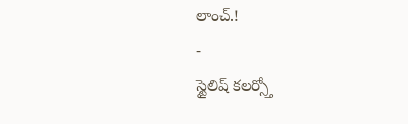లాంచ్.!
-
స్టైలిష్ కలర్స్తో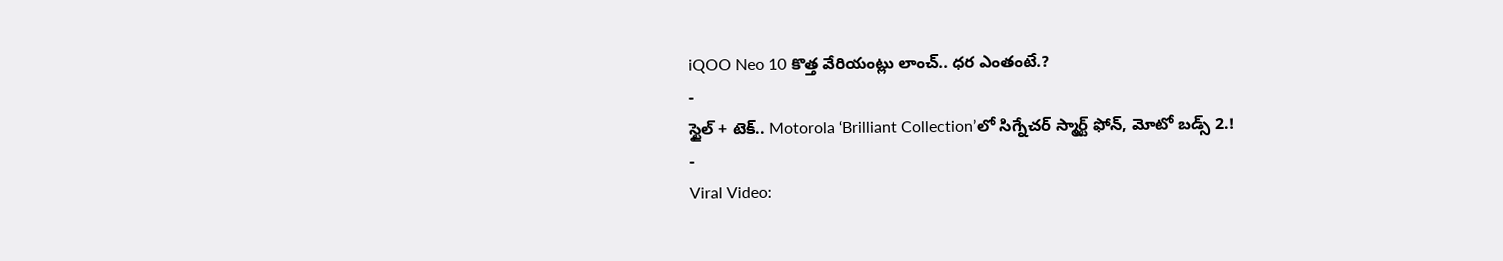iQOO Neo 10 కొత్త వేరియంట్లు లాంచ్.. ధర ఎంతంటే.?
-
స్టైల్ + టెక్.. Motorola ‘Brilliant Collection’లో సిగ్నేచర్ స్మార్ట్ ఫోన్, మోటో బడ్స్ 2.!
-
Viral Video: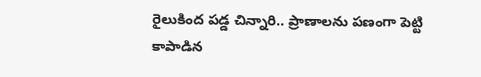రైలుకింద పడ్డ చిన్నారి.. ప్రాణాలను పణంగా పెట్టి కాపాడిన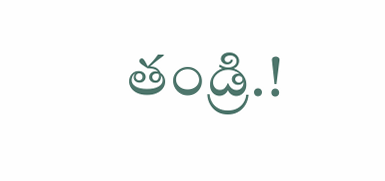తండ్రి.!